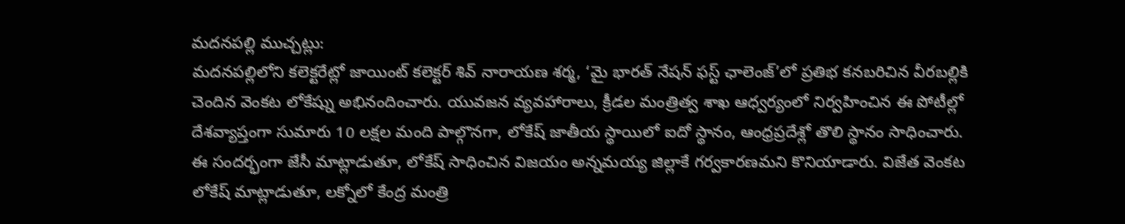మదనపల్లి ముచ్చట్లు:
మదనపల్లిలోని కలెక్టరేట్లో జాయింట్ కలెక్టర్ శివ్ నారాయణ శర్మ, ‘మై భారత్ నేషన్ ఫస్ట్ ఛాలెంజ్’లో ప్రతిభ కనబరిచిన వీరబల్లికి చెందిన వెంకట లోకేష్ను అభినందించారు. యువజన వ్యవహారాలు, క్రీడల మంత్రిత్వ శాఖ ఆధ్వర్యంలో నిర్వహించిన ఈ పోటీల్లో దేశవ్యాప్తంగా సుమారు 10 లక్షల మంది పాల్గొనగా, లోకేష్ జాతీయ స్థాయిలో ఐదో స్థానం, ఆంధ్రప్రదేశ్లో తొలి స్థానం సాధించారు.
ఈ సందర్భంగా జేసీ మాట్లాడుతూ, లోకేష్ సాధించిన విజయం అన్నమయ్య జిల్లాకే గర్వకారణమని కొనియాడారు. విజేత వెంకట లోకేష్ మాట్లాడుతూ, లక్నోలో కేంద్ర మంత్రి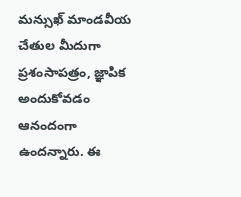మన్సుఖ్ మాండవీయ చేతుల మీదుగా ప్రశంసాపత్రం, జ్ఞాపిక అందుకోవడం ఆనందంగా ఉందన్నారు. ఈ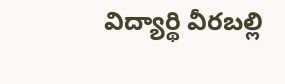విద్యార్థి వీరబల్లి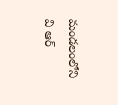మండలంలోని వి ఆర్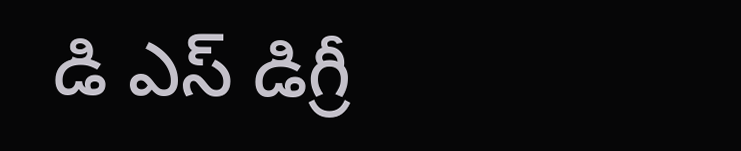డి ఎస్ డిగ్రీ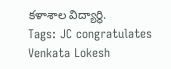కళాశాల విద్యార్థి.
Tags: JC congratulates Venkata Lokesh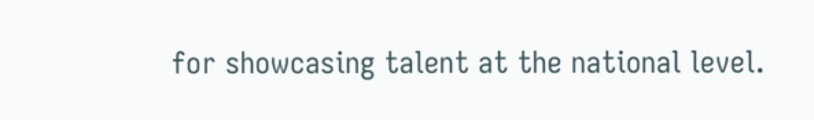for showcasing talent at the national level.